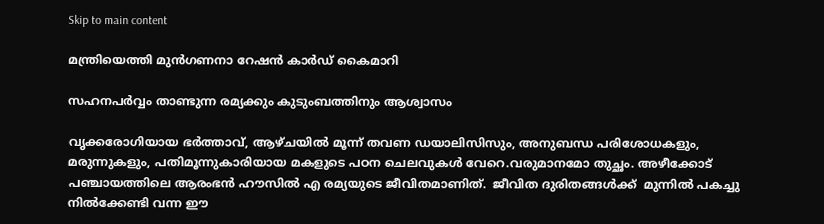Skip to main content

മന്ത്രിയെത്തി മുന്‍ഗണനാ റേഷന്‍ കാര്‍ഡ് കൈമാറി

സഹനപര്‍വ്വം താണ്ടുന്ന രമ്യക്കും കുടുംബത്തിനും ആശ്വാസം

വൃക്കരോഗിയായ ഭര്‍ത്താവ്, ആഴ്ചയില്‍ മൂന്ന് തവണ ഡയാലിസിസും, അനുബന്ധ പരിശോധകളും, മരുന്നുകളും, പതിമൂന്നുകാരിയായ മകളുടെ പഠന ചെലവുകള്‍ വേറെ.വരുമാനമോ തുച്ഛം. അഴീക്കോട് പഞ്ചായത്തിലെ ആരംഭന്‍ ഹൗസില്‍ എ രമ്യയുടെ ജീവിതമാണിത്.  ജീവിത ദുരിതങ്ങള്‍ക്ക്  മുന്നില്‍ പകച്ചു നില്‍ക്കേണ്ടി വന്ന ഈ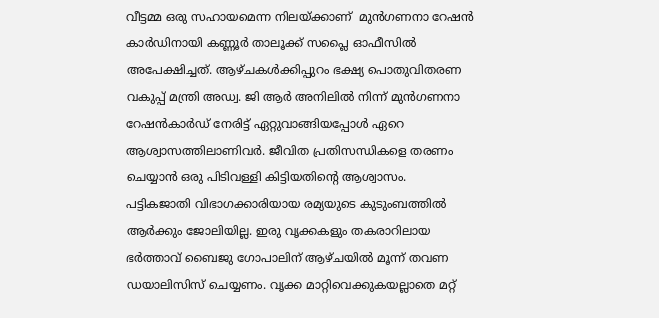വീട്ടമ്മ ഒരു സഹായമെന്ന നിലയ്ക്കാണ്  മുന്‍ഗണനാ റേഷന്‍ കാര്‍ഡിനായി കണ്ണൂര്‍ താലൂക്ക് സപ്ലൈ ഓഫീസില്‍ അപേക്ഷിച്ചത്. ആഴ്ചകള്‍ക്കിപ്പുറം ഭക്ഷ്യ പൊതുവിതരണ വകുപ്പ് മന്ത്രി അഡ്വ. ജി ആര്‍ അനിലില്‍ നിന്ന് മുന്‍ഗണനാ റേഷന്‍കാര്‍ഡ് നേരിട്ട് ഏറ്റുവാങ്ങിയപ്പോള്‍ ഏറെ ആശ്വാസത്തിലാണിവര്‍. ജീവിത പ്രതിസന്ധികളെ തരണം ചെയ്യാന്‍ ഒരു പിടിവള്ളി കിട്ടിയതിന്റെ ആശ്വാസം.
പട്ടികജാതി വിഭാഗക്കാരിയായ രമ്യയുടെ കുടുംബത്തില്‍ ആര്‍ക്കും ജോലിയില്ല. ഇരു വൃക്കകളും തകരാറിലായ ഭര്‍ത്താവ് ബൈജു ഗോപാലിന് ആഴ്ചയില്‍ മൂന്ന് തവണ ഡയാലിസിസ് ചെയ്യണം. വൃക്ക മാറ്റിവെക്കുകയല്ലാതെ മറ്റ്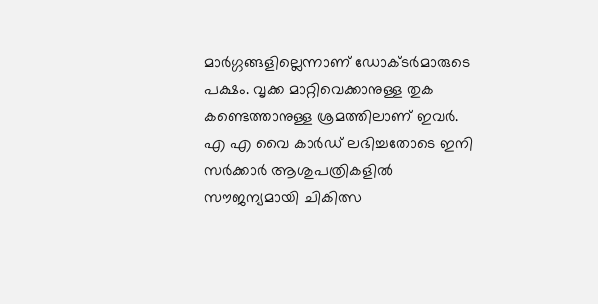മാര്‍ഗ്ഗങ്ങളില്ലെന്നാണ് ഡോക്ടര്‍മാരുടെ പക്ഷം. വൃക്ക മാറ്റിവെക്കാനുള്ള തുക കണ്ടെത്താനുള്ള ശ്രമത്തിലാണ് ഇവര്‍. എ എ വൈ കാര്‍ഡ് ലഭിച്ചതോടെ ഇനി സര്‍ക്കാര്‍ ആശുപത്രികളില്‍ സൗജന്യമായി ചികിത്സ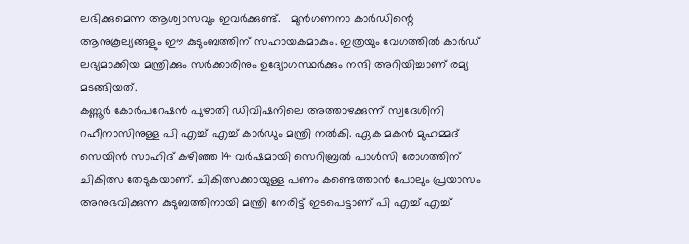ലഭിക്കുമെന്ന ആശ്വാസവും ഇവര്‍ക്കുണ്ട്.   മുന്‍ഗണനാ കാര്‍ഡിന്റെ ആനുകൂല്യങ്ങളും ഈ കുടുംബത്തിന് സഹായകമാകും. ഇത്രയും വേഗത്തില്‍ കാര്‍ഡ് ലഭ്യമാക്കിയ മന്ത്രിക്കും സര്‍ക്കാരിനും ഉദ്യോഗസ്ഥര്‍ക്കും നന്ദി അറിയിച്ചാണ് രമ്യ മടങ്ങിയത്.
കണ്ണൂര്‍ കോര്‍പറേഷന്‍ പുഴാതി ഡിവിഷനിലെ അത്താഴക്കുന്ന് സ്വദേശിനി റഹീനാസിനുള്ള പി എച്ച് എച്ച് കാര്‍ഡും മന്ത്രി നല്‍കി. ഏക മകന്‍ മുഹമ്മദ് സെയിന്‍ സാഹിദ് കഴിഞ്ഞ 14 വര്‍ഷമായി സെറിബ്രല്‍ പാള്‍സി രോഗത്തിന് ചികിത്സ തേടുകയാണ്. ചികിത്സക്കായുള്ള പണം കണ്ടെത്താന്‍ പോലും പ്രയാസം അനുഭവിക്കുന്ന കുടുബത്തിനായി മന്ത്രി നേരിട്ട് ഇടപെട്ടാണ് പി എച്ച് എച്ച്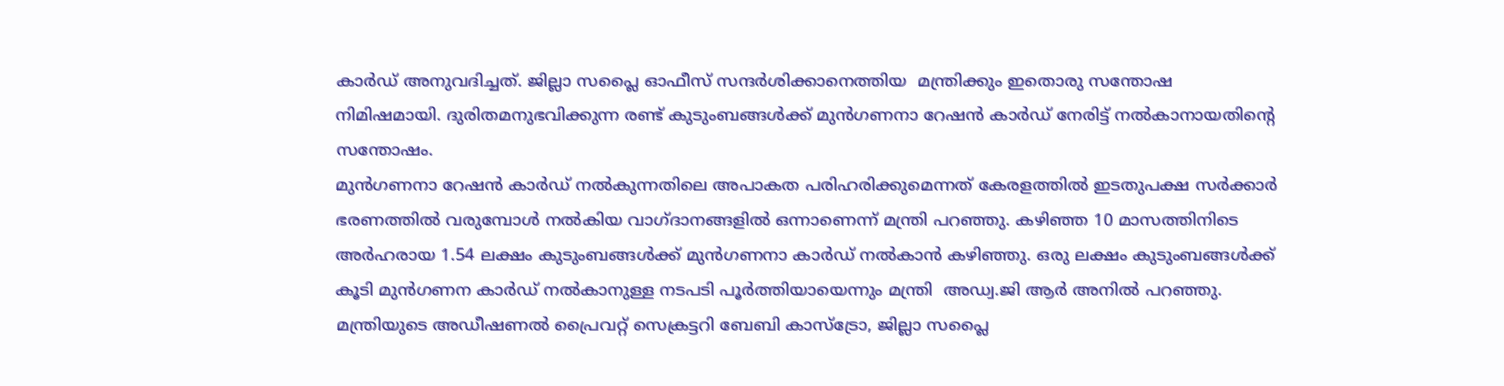കാര്‍ഡ് അനുവദിച്ചത്. ജില്ലാ സപ്ലൈ ഓഫീസ് സന്ദര്‍ശിക്കാനെത്തിയ  മന്ത്രിക്കും ഇതൊരു സന്തോഷ നിമിഷമായി. ദുരിതമനുഭവിക്കുന്ന രണ്ട് കുടുംബങ്ങള്‍ക്ക് മുന്‍ഗണനാ റേഷന്‍ കാര്‍ഡ് നേരിട്ട് നല്‍കാനായതിന്റെ സന്തോഷം.
മുന്‍ഗണനാ റേഷന്‍ കാര്‍ഡ് നല്‍കുന്നതിലെ അപാകത പരിഹരിക്കുമെന്നത് കേരളത്തില്‍ ഇടതുപക്ഷ സര്‍ക്കാര്‍ ഭരണത്തില്‍ വരുമ്പോള്‍ നല്‍കിയ വാഗ്ദാനങ്ങളില്‍ ഒന്നാണെന്ന് മന്ത്രി പറഞ്ഞു. കഴിഞ്ഞ 10 മാസത്തിനിടെ അര്‍ഹരായ 1.54 ലക്ഷം കുടുംബങ്ങള്‍ക്ക് മുന്‍ഗണനാ കാര്‍ഡ് നല്‍കാന്‍ കഴിഞ്ഞു. ഒരു ലക്ഷം കുടുംബങ്ങള്‍ക്ക് കൂടി മുന്‍ഗണന കാര്‍ഡ് നല്‍കാനുള്ള നടപടി പൂര്‍ത്തിയായെന്നും മന്ത്രി  അഡ്വ.ജി ആര്‍ അനില്‍ പറഞ്ഞു.
മന്ത്രിയുടെ അഡീഷണല്‍ പ്രൈവറ്റ് സെക്രട്ടറി ബേബി കാസ്ട്രോ, ജില്ലാ സപ്ലൈ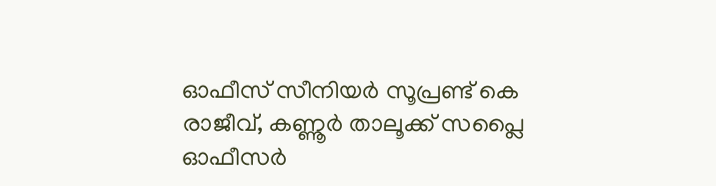ഓഫീസ് സീനിയര്‍ സൂപ്രണ്ട് കെ രാജീവ്, കണ്ണൂര്‍ താലൂക്ക് സപ്ലൈ ഓഫീസര്‍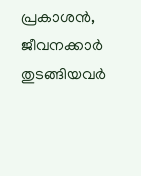പ്രകാശന്‍, ജീവനക്കാര്‍ തുടങ്ങിയവര്‍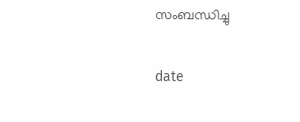സംബന്ധിച്ചു

date